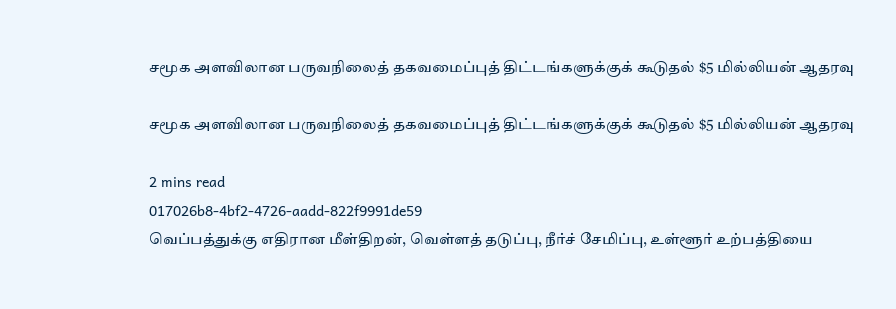சமூக அளவிலான பருவநிலைத் தகவமைப்புத் திட்டங்களுக்குக் கூடுதல் $5 மில்லியன் ஆதரவு

சமூக அளவிலான பருவநிலைத் தகவமைப்புத் திட்டங்களுக்குக் கூடுதல் $5 மில்லியன் ஆதரவு

2 mins read
017026b8-4bf2-4726-aadd-822f9991de59
வெப்பத்துக்கு எதிரான மீள்திறன், வெள்ளத் தடுப்பு, நீர்ச் சேமிப்பு, உள்ளூர் உற்பத்தியை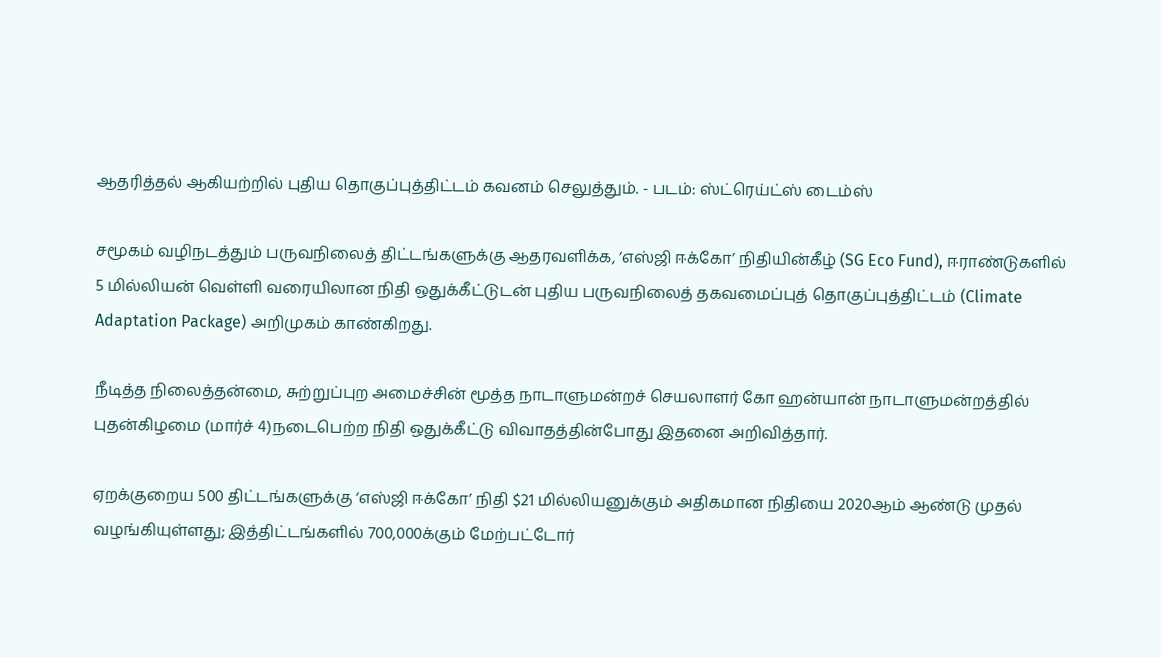ஆதரித்தல் ஆகியற்றில் புதிய தொகுப்புத்திட்டம் கவனம் செலுத்தும். - படம்: ஸ்ட்ரெய்ட்ஸ் டைம்ஸ்

சமூகம் வழிநடத்தும் பருவநிலைத் திட்டங்களுக்கு ஆதரவளிக்க, ‘எஸ்ஜி ஈக்கோ’ நிதியின்கீழ் (SG Eco Fund), ஈராண்டுகளில் 5 மில்லியன் வெள்ளி வரையிலான நிதி ஒதுக்கீட்டுடன் புதிய பருவநிலைத் தகவமைப்புத் தொகுப்புத்திட்டம் (Climate Adaptation Package) அறிமுகம் காண்கிறது.

நீடித்த நிலைத்தன்மை, சுற்றுப்புற அமைச்சின் மூத்த நாடாளுமன்றச் செயலாளர் கோ ஹன்யான் நாடாளுமன்றத்தில் புதன்கிழமை (மார்ச் 4)நடைபெற்ற நிதி ஒதுக்கீட்டு விவாதத்தின்போது இதனை அறிவித்தார்.

ஏறக்குறைய 500 திட்டங்களுக்கு ‘எஸ்ஜி ஈக்கோ’ நிதி $21 மில்லியனுக்கும் அதிகமான நிதியை 2020ஆம் ஆண்டு முதல் வழங்கியுள்ளது; இத்திட்டங்களில் 700,000க்கும் மேற்பட்டோர்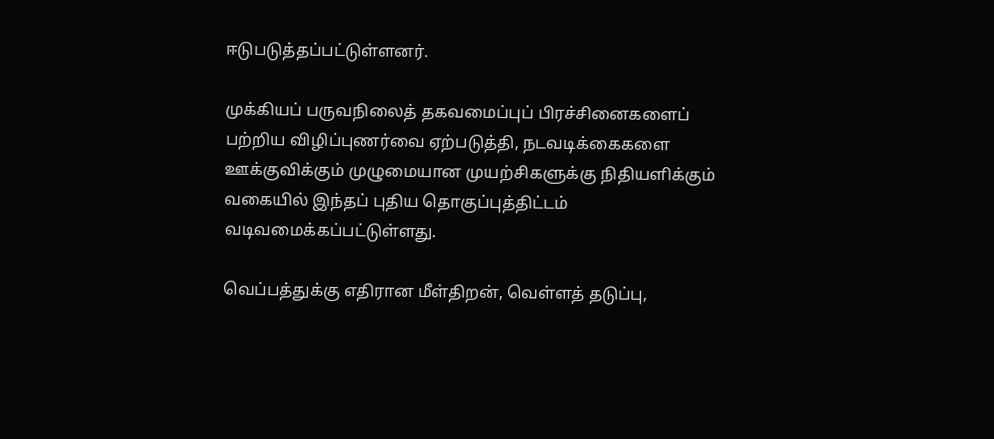ஈடுபடுத்தப்பட்டுள்ளனர்.

முக்கியப் பருவநிலைத் தகவமைப்புப் பிரச்சினைகளைப் பற்றிய விழிப்புணர்வை ஏற்படுத்தி, நடவடிக்கைகளை ஊக்குவிக்கும் முழுமையான முயற்சிகளுக்கு நிதியளிக்கும் வகையில் இந்தப் புதிய தொகுப்புத்திட்டம் வடிவமைக்கப்பட்டுள்ளது.

வெப்பத்துக்கு எதிரான மீள்திறன், வெள்ளத் தடுப்பு,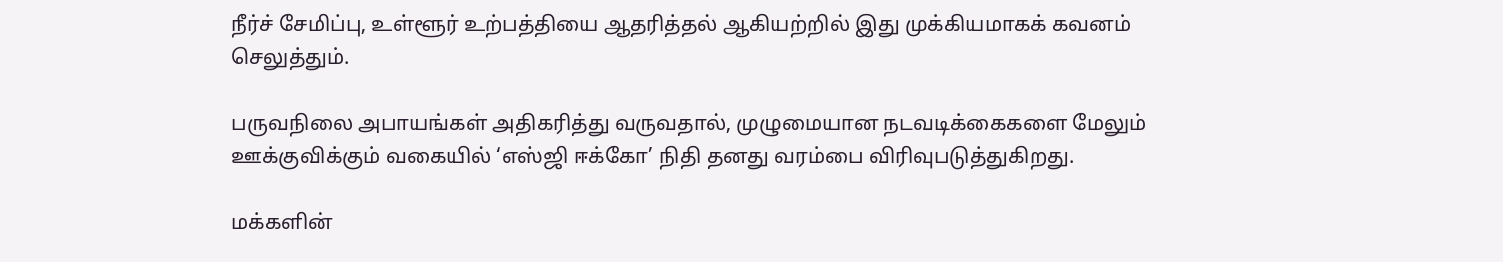நீர்ச் சேமிப்பு, உள்ளூர் உற்பத்தியை ஆதரித்தல் ஆகியற்றில் இது முக்கியமாகக் கவனம் செலுத்தும்.

பருவநிலை அபாயங்கள் அதிகரித்து வருவதால், முழுமையான நடவடிக்கைகளை மேலும் ஊக்குவிக்கும் வகையில் ‘எஸ்ஜி ஈக்கோ’ நிதி தனது வரம்பை விரிவுபடுத்துகிறது.

மக்களின்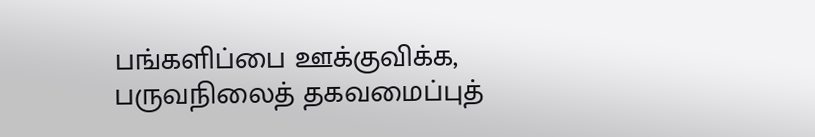பங்களிப்பை ஊக்குவிக்க, பருவநிலைத் தகவமைப்புத்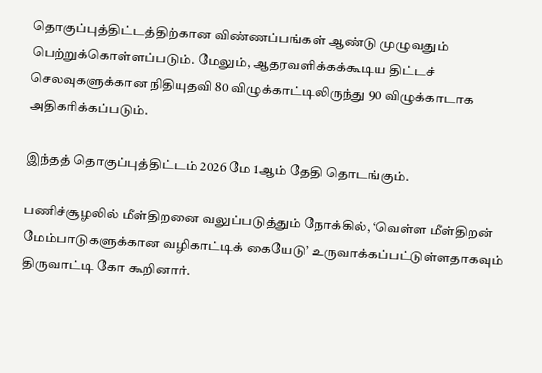தொகுப்புத்திட்டத்திற்கான விண்ணப்பங்கள் ஆண்டு முழுவதும் பெற்றுக்கொள்ளப்படும். மேலும், ஆதரவளிக்கக்கூடிய திட்டச் செலவுகளுக்கான நிதியுதவி 80 விழுக்காட்டிலிருந்து 90 விழுக்காடாக அதிகரிக்கப்படும்.

இந்தத் தொகுப்புத்திட்டம் 2026 மே 1ஆம் தேதி தொடங்கும்.

பணிச்சூழலில் மீள்திறனை வலுப்படுத்தும் நோக்கில், ‘வெள்ள மீள்திறன் மேம்பாடுகளுக்கான வழிகாட்டிக் கையேடு’ உருவாக்கப்பட்டுள்ளதாகவும் திருவாட்டி கோ கூறினார்.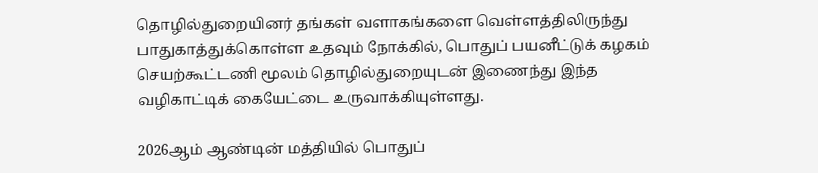தொழில்துறையினர் தங்கள் வளாகங்களை வெள்ளத்திலிருந்து பாதுகாத்துக்கொள்ள உதவும் நோக்கில், பொதுப் பயனீட்டுக் கழகம் செயற்கூட்டணி மூலம் தொழில்துறையுடன் இணைந்து இந்த வழிகாட்டிக் கையேட்டை உருவாக்கியுள்ளது.

2026ஆம் ஆண்டின் மத்தியில் பொதுப்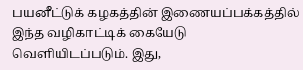பயனீட்டுக் கழகத்தின் இணையப்பக்கத்தில் இந்த வழிகாட்டிக் கையேடு வெளியிடப்படும். இது,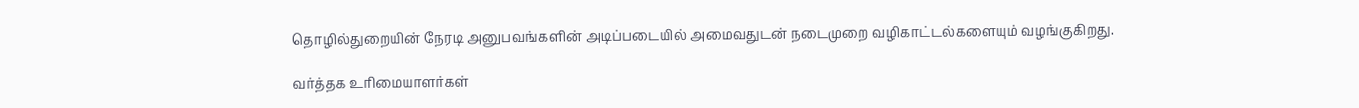தொழில்துறையின் நேரடி அனுபவங்களின் அடிப்படையில் அமைவதுடன் நடைமுறை வழிகாட்டல்களையும் வழங்குகிறது.

வர்த்தக உரிமையாளர்கள்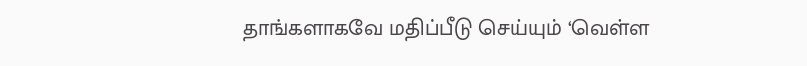தாங்களாகவே மதிப்பீடு செய்யும் ‘வெள்ள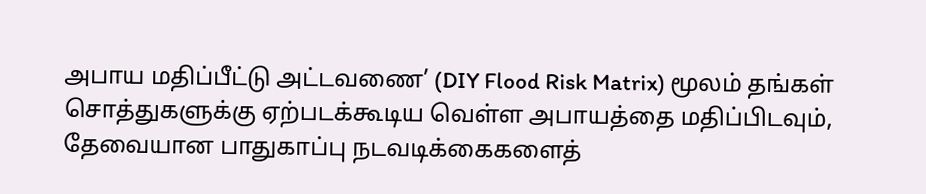அபாய மதிப்பீட்டு அட்டவணை’ (DIY Flood Risk Matrix) மூலம் தங்கள் சொத்துகளுக்கு ஏற்படக்கூடிய வெள்ள அபாயத்தை மதிப்பிடவும், தேவையான பாதுகாப்பு நடவடிக்கைகளைத்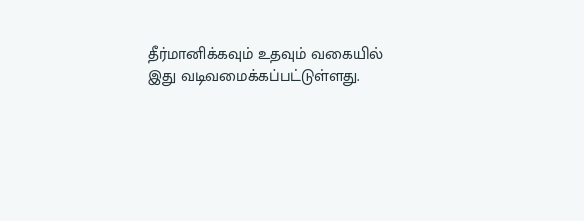தீர்மானிக்கவும் உதவும் வகையில் இது வடிவமைக்கப்பட்டுள்ளது.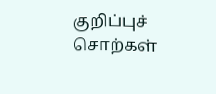குறிப்புச் சொற்கள்